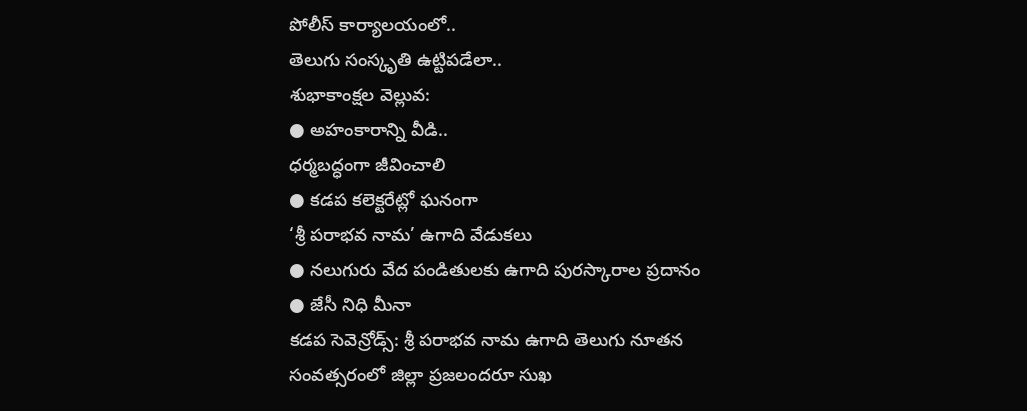పోలీస్ కార్యాలయంలో..
తెలుగు సంస్కృతి ఉట్టిపడేలా..
శుభాకాంక్షల వెల్లువ:
● అహంకారాన్ని వీడి..
ధర్మబద్ధంగా జీవించాలి
● కడప కలెక్టరేట్లో ఘనంగా
‘శ్రీ పరాభవ నామ’ ఉగాది వేడుకలు
● నలుగురు వేద పండితులకు ఉగాది పురస్కారాల ప్రదానం
● జేసీ నిధి మీనా
కడప సెవెన్రోడ్స్: శ్రీ పరాభవ నామ ఉగాది తెలుగు నూతన సంవత్సరంలో జిల్లా ప్రజలందరూ సుఖ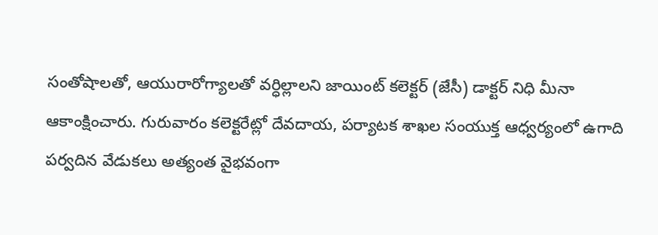సంతోషాలతో, ఆయురారోగ్యాలతో వర్ధిల్లాలని జాయింట్ కలెక్టర్ (జేసీ) డాక్టర్ నిధి మీనా ఆకాంక్షించారు. గురువారం కలెక్టరేట్లో దేవదాయ, పర్యాటక శాఖల సంయుక్త ఆధ్వర్యంలో ఉగాది పర్వదిన వేడుకలు అత్యంత వైభవంగా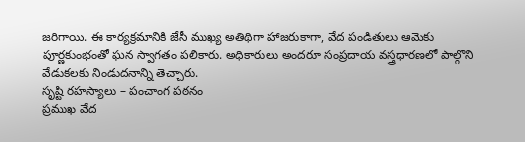జరిగాయి. ఈ కార్యక్రమానికి జేసీ ముఖ్య అతిథిగా హాజరుకాగా, వేద పండితులు ఆమెకు పూర్ణకుంభంతో ఘన స్వాగతం పలికారు. అధికారులు అందరూ సంప్రదాయ వస్త్రధారణలో పాల్గొని వేడుకలకు నిండుదనాన్ని తెచ్చారు.
సృష్టి రహస్యాలు – పంచాంగ పఠనం
ప్రముఖ వేద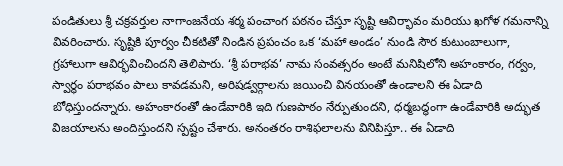పండితులు శ్రీ చక్రవర్తుల నాగాంజనేయ శర్మ పంచాంగ పఠనం చేస్తూ సృష్టి ఆవిర్భావం మరియు ఖగోళ గమనాన్ని వివరించారు. సృష్టికి పూర్వం చీకటితో నిండిన ప్రపంచం ఒక ‘మహా అండం’ నుండి సౌర కుటుంబాలుగా, గ్రహాలుగా ఆవిర్భవించిందని తెలిపారు. ‘శ్రీ పరాభవ’ నామ సంవత్సరం అంటే మనిషిలోని అహంకారం, గర్వం, స్వార్థం పరాభవం పాలు కావడమని, అరిషడ్వర్గాలను జయించి వినయంతో ఉండాలని ఈ ఏడాది బోధిస్తుందన్నారు. అహంకారంతో ఉండేవారికి ఇది గుణపాఠం నేర్పుతుందని, ధర్మబద్ధంగా ఉండేవారికి అద్భుత విజయాలను అందిస్తుందని స్పష్టం చేశారు. అనంతరం రాశిఫలాలను వినిపిస్తూ.. ఈ ఏడాది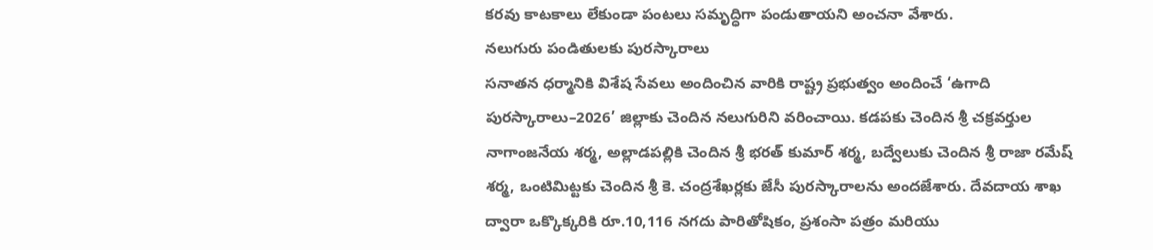కరవు కాటకాలు లేకుండా పంటలు సమృద్ధిగా పండుతాయని అంచనా వేశారు.
నలుగురు పండితులకు పురస్కారాలు
సనాతన ధర్మానికి విశేష సేవలు అందించిన వారికి రాష్ట్ర ప్రభుత్వం అందించే ‘ఉగాది పురస్కారాలు–2026’ జిల్లాకు చెందిన నలుగురిని వరించాయి. కడపకు చెందిన శ్రీ చక్రవర్తుల నాగాంజనేయ శర్మ, అల్లాడపల్లికి చెందిన శ్రీ భరత్ కుమార్ శర్మ, బద్వేలుకు చెందిన శ్రీ రాజా రమేష్ శర్మ, ఒంటిమిట్టకు చెందిన శ్రీ కె. చంద్రశేఖర్లకు జేసీ పురస్కారాలను అందజేశారు. దేవదాయ శాఖ ద్వారా ఒక్కొక్కరికి రూ.10,116 నగదు పారితోషికం, ప్రశంసా పత్రం మరియు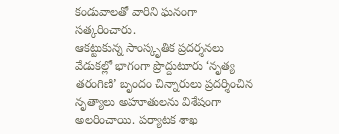కండువాలతో వారిని ఘనంగా సత్కరించారు.
ఆకట్టుకున్న సాంస్కృతిక ప్రదర్శనలు
వేడుకల్లో భాగంగా ప్రొద్దుటూరు ‘నృత్య తరంగిణి’ బృందం చిన్నారులు ప్రదర్శించిన నృత్యాలు అహూతులను విశేషంగా అలరించాయి. పర్యాటక శాఖ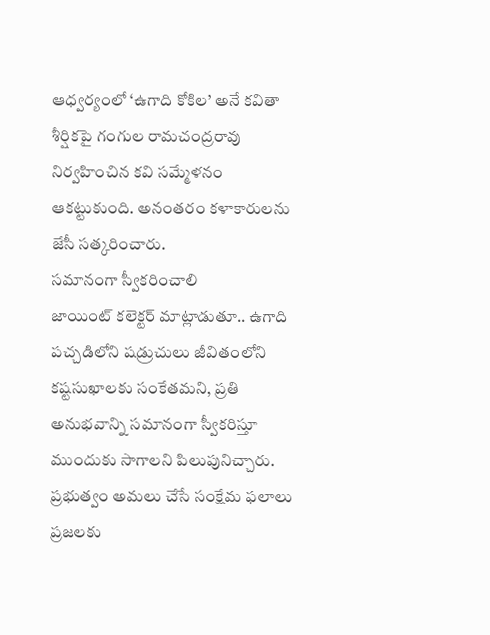ఆధ్వర్యంలో ‘ఉగాది కోకిల’ అనే కవితా శీర్షికపై గంగుల రామచంద్రరావు నిర్వహించిన కవి సమ్మేళనం ఆకట్టుకుంది. అనంతరం కళాకారులను జేసీ సత్కరించారు.
సమానంగా స్వీకరించాలి
జాయింట్ కలెక్టర్ మాట్లాడుతూ.. ఉగాది పచ్చడిలోని షడ్రుచులు జీవితంలోని కష్టసుఖాలకు సంకేతమని, ప్రతి అనుభవాన్ని సమానంగా స్వీకరిస్తూ ముందుకు సాగాలని పిలుపునిచ్చారు. ప్రభుత్వం అమలు చేసే సంక్షేమ ఫలాలు ప్రజలకు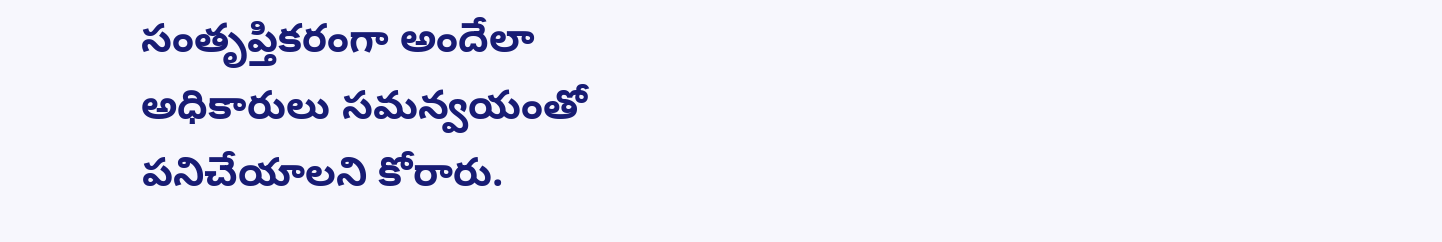సంతృప్తికరంగా అందేలా అధికారులు సమన్వయంతో పనిచేయాలని కోరారు.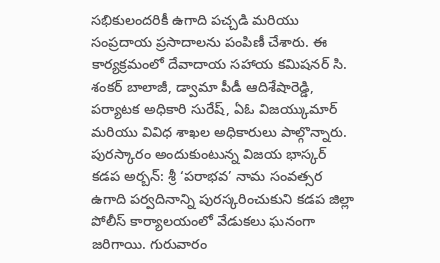సభికులందరికీ ఉగాది పచ్చడి మరియు సంప్రదాయ ప్రసాదాలను పంపిణీ చేశారు. ఈ కార్యక్రమంలో దేవాదాయ సహాయ కమిషనర్ సి. శంకర్ బాలాజీ, డ్వామా పీడీ ఆదిశేషారెడ్డి, పర్యాటక అధికారి సురేష్, ఏఓ విజయ్కుమార్ మరియు వివిధ శాఖల అధికారులు పాల్గొన్నారు.
పురస్కారం అందుకుంటున్న విజయ భాస్కర్
కడప అర్బన్: శ్రీ ‘పరాభవ’ నామ సంవత్సర ఉగాది పర్వదినాన్ని పురస్కరించుకుని కడప జిల్లా పోలీస్ కార్యాలయంలో వేడుకలు ఘనంగా జరిగాయి. గురువారం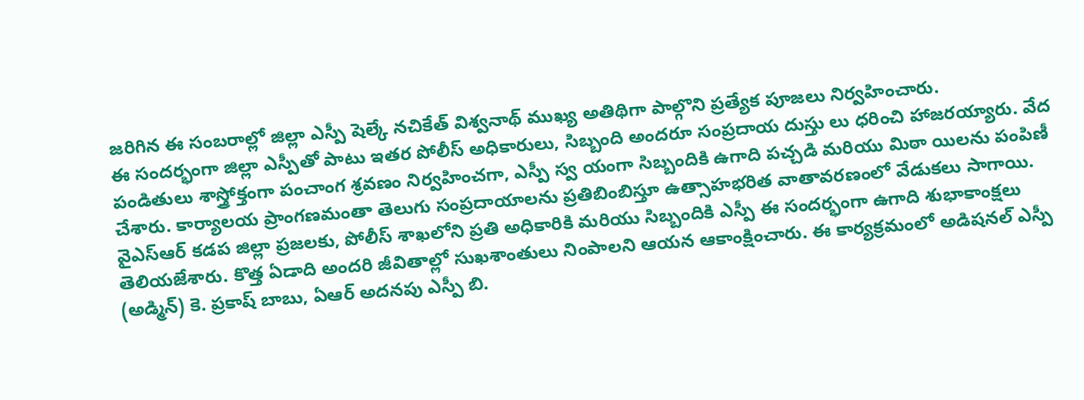జరిగిన ఈ సంబరాల్లో జిల్లా ఎస్పీ షెల్కే నచికేత్ విశ్వనాథ్ ముఖ్య అతిథిగా పాల్గొని ప్రత్యేక పూజలు నిర్వహించారు.
ఈ సందర్భంగా జిల్లా ఎస్పీతో పాటు ఇతర పోలీస్ అధికారులు, సిబ్బంది అందరూ సంప్రదాయ దుస్తు లు ధరించి హాజరయ్యారు. వేద పండితులు శాస్త్రోక్తంగా పంచాంగ శ్రవణం నిర్వహించగా, ఎస్పీ స్వ యంగా సిబ్బందికి ఉగాది పచ్చడి మరియు మిఠా యిలను పంపిణీ చేశారు. కార్యాలయ ప్రాంగణమంతా తెలుగు సంప్రదాయాలను ప్రతిబింబిస్తూ ఉత్సాహభరిత వాతావరణంలో వేడుకలు సాగాయి.
వైఎస్ఆర్ కడప జిల్లా ప్రజలకు, పోలీస్ శాఖలోని ప్రతి అధికారికి మరియు సిబ్బందికి ఎస్పీ ఈ సందర్భంగా ఉగాది శుభాకాంక్షలు తెలియజేశారు. కొత్త ఏడాది అందరి జీవితాల్లో సుఖశాంతులు నింపాలని ఆయన ఆకాంక్షించారు. ఈ కార్యక్రమంలో అడిషనల్ ఎస్పీ (అడ్మిన్) కె. ప్రకాష్ బాబు, ఏఆర్ అదనపు ఎస్పీ బి.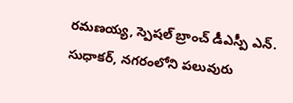రమణయ్య, స్పెషల్ బ్రాంచ్ డీఎస్పీ ఎన్. సుధాకర్, నగరంలోని పలువురు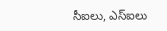సీఐలు, ఎస్ఐలు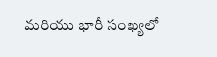మరియు భారీ సంఖ్యలో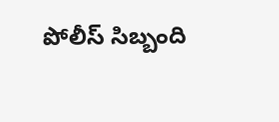పోలీస్ సిబ్బంది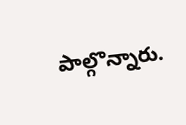పాల్గొన్నారు.